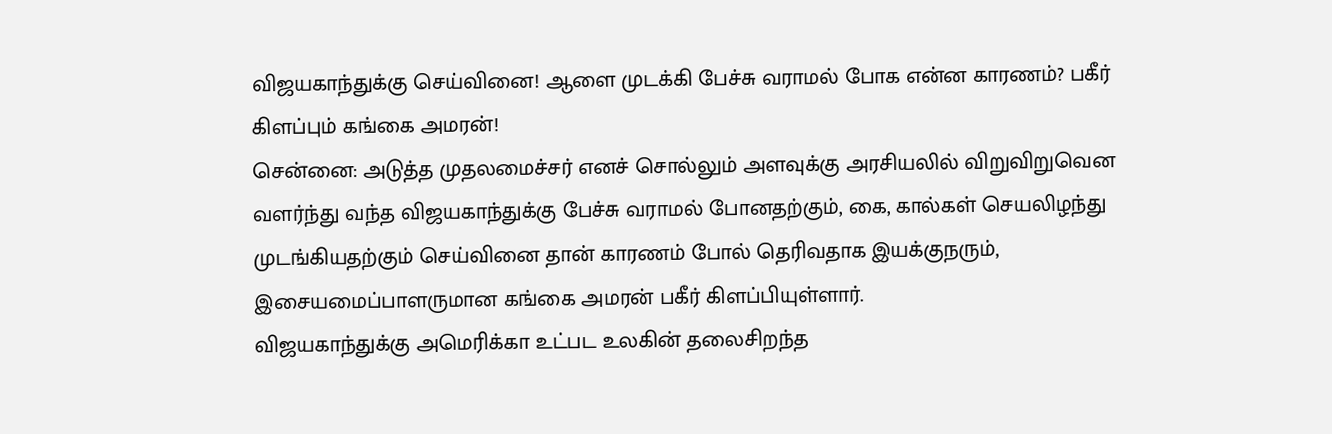விஜயகாந்துக்கு செய்வினை! ஆளை முடக்கி பேச்சு வராமல் போக என்ன காரணம்? பகீர் கிளப்பும் கங்கை அமரன்!
சென்னை: அடுத்த முதலமைச்சர் எனச் சொல்லும் அளவுக்கு அரசியலில் விறுவிறுவென வளர்ந்து வந்த விஜயகாந்துக்கு பேச்சு வராமல் போனதற்கும், கை, கால்கள் செயலிழந்து முடங்கியதற்கும் செய்வினை தான் காரணம் போல் தெரிவதாக இயக்குநரும், இசையமைப்பாளருமான கங்கை அமரன் பகீர் கிளப்பியுள்ளார்.
விஜயகாந்துக்கு அமெரிக்கா உட்பட உலகின் தலைசிறந்த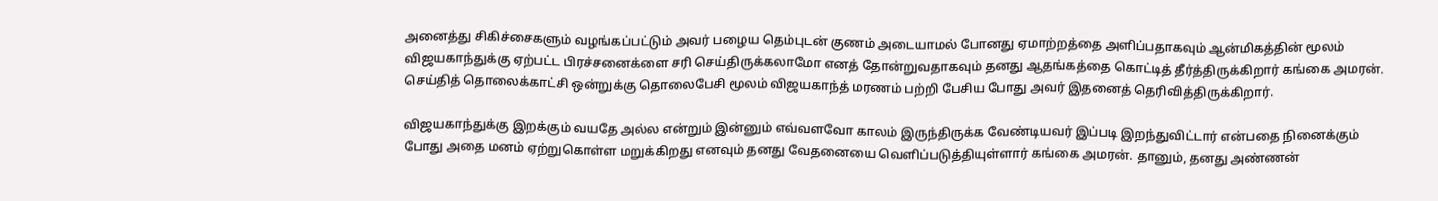அனைத்து சிகிச்சைகளும் வழங்கப்பட்டும் அவர் பழைய தெம்புடன் குணம் அடையாமல் போனது ஏமாற்றத்தை அளிப்பதாகவும் ஆன்மிகத்தின் மூலம் விஜயகாந்துக்கு ஏற்பட்ட பிரச்சனைக்ளை சரி செய்திருக்கலாமோ எனத் தோன்றுவதாகவும் தனது ஆதங்கத்தை கொட்டித் தீர்த்திருக்கிறார் கங்கை அமரன். செய்தித் தொலைக்காட்சி ஒன்றுக்கு தொலைபேசி மூலம் விஜயகாந்த் மரணம் பற்றி பேசிய போது அவர் இதனைத் தெரிவித்திருக்கிறார்.

விஜயகாந்துக்கு இறக்கும் வயதே அல்ல என்றும் இன்னும் எவ்வளவோ காலம் இருந்திருக்க வேண்டியவர் இப்படி இறந்துவிட்டார் என்பதை நினைக்கும் போது அதை மனம் ஏற்றுகொள்ள மறுக்கிறது எனவும் தனது வேதனையை வெளிப்படுத்தியுள்ளார் கங்கை அமரன். தானும், தனது அண்ணன்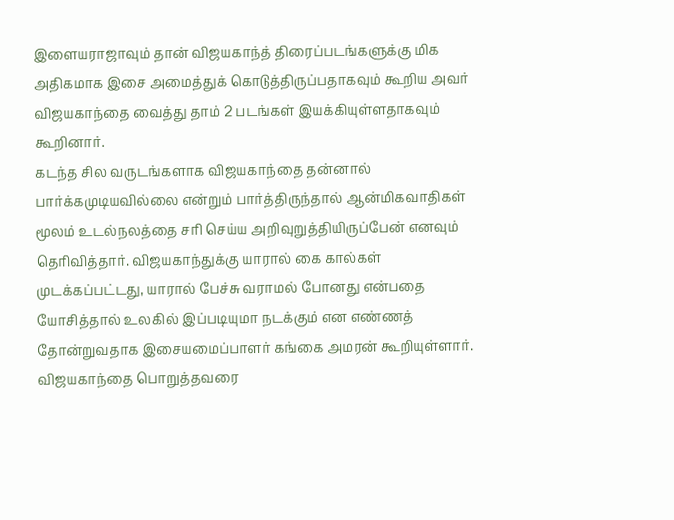இளையராஜாவும் தான் விஜயகாந்த் திரைப்படங்களுக்கு மிக அதிகமாக இசை அமைத்துக் கொடுத்திருப்பதாகவும் கூறிய அவர் விஜயகாந்தை வைத்து தாம் 2 படங்கள் இயக்கியுள்ளதாகவும் கூறினார்.
கடந்த சில வருடங்களாக விஜயகாந்தை தன்னால் பார்க்கமுடியவில்லை என்றும் பார்த்திருந்தால் ஆன்மிகவாதிகள் மூலம் உடல்நலத்தை சரி செய்ய அறிவுறுத்தியிருப்பேன் எனவும் தெரிவித்தார். விஜயகாந்துக்கு யாரால் கை கால்கள் முடக்கப்பட்டது, யாரால் பேச்சு வராமல் போனது என்பதை யோசித்தால் உலகில் இப்படியுமா நடக்கும் என எண்ணத் தோன்றுவதாக இசையமைப்பாளர் கங்கை அமரன் கூறியுள்ளார்.
விஜயகாந்தை பொறுத்தவரை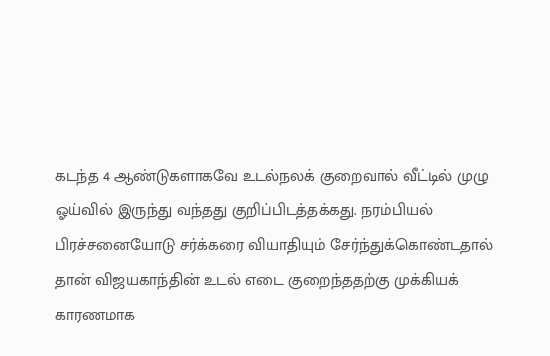கடந்த 4 ஆண்டுகளாகவே உடல்நலக் குறைவால் வீட்டில் முழு ஓய்வில் இருந்து வந்தது குறிப்பிடத்தக்கது. நரம்பியல் பிரச்சனையோடு சர்க்கரை வியாதியும் சேர்ந்துக்கொண்டதால் தான் விஜயகாந்தின் உடல் எடை குறைந்ததற்கு முக்கியக் காரணமாக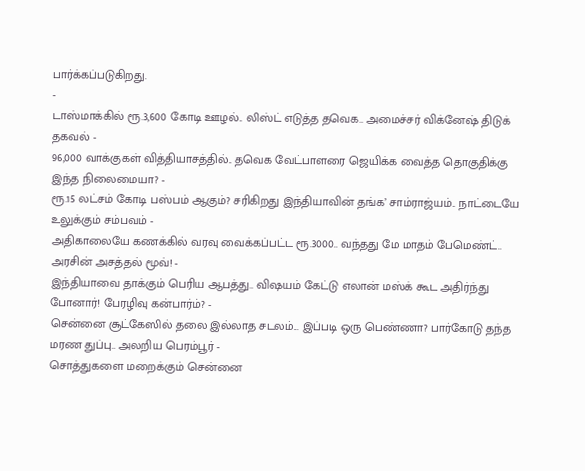பார்க்கப்படுகிறது.
-
டாஸ்மாக்கில் ரூ.3,600 கோடி ஊழல்.. லிஸ்ட் எடுத்த தவெக.. அமைச்சர் விக்னேஷ் திடுக் தகவல் -
96,000 வாக்குகள் வித்தியாசத்தில்.. தவெக வேட்பாளரை ஜெயிக்க வைத்த தொகுதிக்கு இந்த நிலைமையா? -
ரூ.15 லட்சம் கோடி பஸ்பம் ஆகும்? சரிகிறது இந்தியாவின் தங்க’ சாம்ராஜ்யம்.. நாட்டையே உலுக்கும் சம்பவம் -
அதிகாலையே கணக்கில் வரவு வைக்கப்பட்ட ரூ.3000.. வந்தது மே மாதம் பேமெண்ட்.. அரசின் அசத்தல் மூவ்! -
இந்தியாவை தாக்கும் பெரிய ஆபத்து.. விஷயம் கேட்டு எலான் மஸ்க் கூட அதிர்ந்து போனார்! பேரழிவு கன்பார்ம்? -
சென்னை சூட்கேஸில் தலை இல்லாத சடலம்... இப்படி ஒரு பெண்ணா? பார்கோடு தந்த மரண துப்பு.. அலறிய பெரம்பூர் -
சொத்துகளை மறைக்கும் சென்னை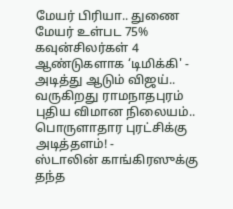மேயர் பிரியா.. துணை மேயர் உள்பட 75% கவுன்சிலர்கள் 4 ஆண்டுகளாக ‘டிமிக்கி' -
அடித்து ஆடும் விஜய்.. வருகிறது ராமநாதபுரம் புதிய விமான நிலையம்.. பொருளாதார புரட்சிக்கு அடித்தளம்! -
ஸ்டாலின் காங்கிரஸுக்கு தந்த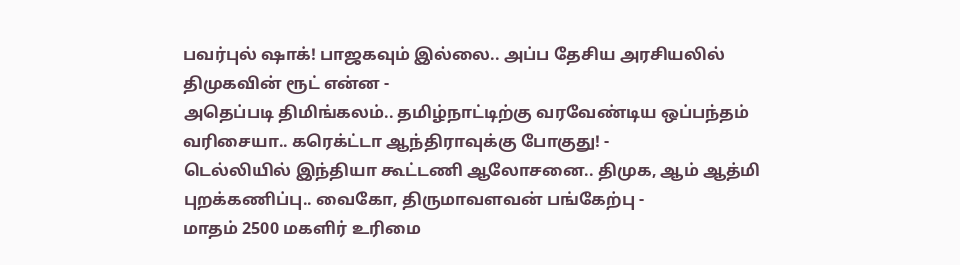பவர்புல் ஷாக்! பாஜகவும் இல்லை.. அப்ப தேசிய அரசியலில் திமுகவின் ரூட் என்ன -
அதெப்படி திமிங்கலம்.. தமிழ்நாட்டிற்கு வரவேண்டிய ஒப்பந்தம் வரிசையா.. கரெக்ட்டா ஆந்திராவுக்கு போகுது! -
டெல்லியில் இந்தியா கூட்டணி ஆலோசனை.. திமுக, ஆம் ஆத்மி புறக்கணிப்பு.. வைகோ, திருமாவளவன் பங்கேற்பு -
மாதம் 2500 மகளிர் உரிமை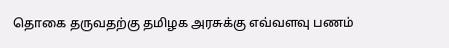தொகை தருவதற்கு தமிழக அரசுக்கு எவ்வளவு பணம்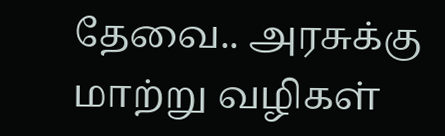தேவை.. அரசுக்கு மாற்று வழிகள்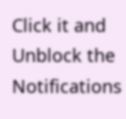Click it and Unblock the Notifications